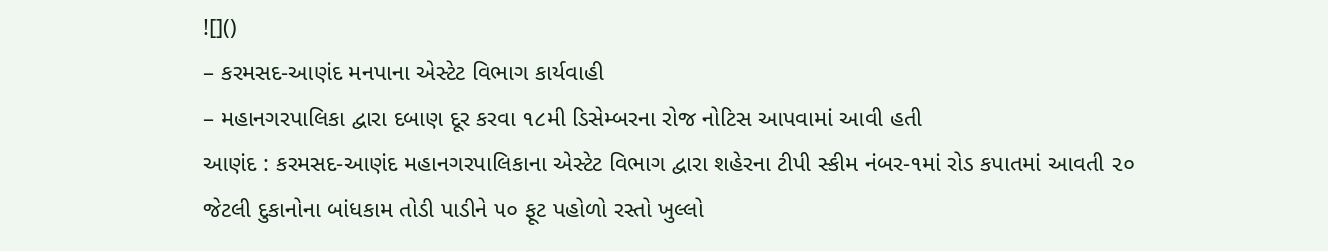![]()
– કરમસદ-આણંદ મનપાના એસ્ટેટ વિભાગ કાર્યવાહી
– મહાનગરપાલિકા દ્વારા દબાણ દૂર કરવા ૧૮મી ડિસેમ્બરના રોજ નોટિસ આપવામાં આવી હતી
આણંદ : કરમસદ-આણંદ મહાનગરપાલિકાના એસ્ટેટ વિભાગ દ્વારા શહેરના ટીપી સ્કીમ નંબર-૧માં રોડ કપાતમાં આવતી ૨૦ જેટલી દુકાનોના બાંધકામ તોડી પાડીને ૫૦ ફૂટ પહોળો રસ્તો ખુલ્લો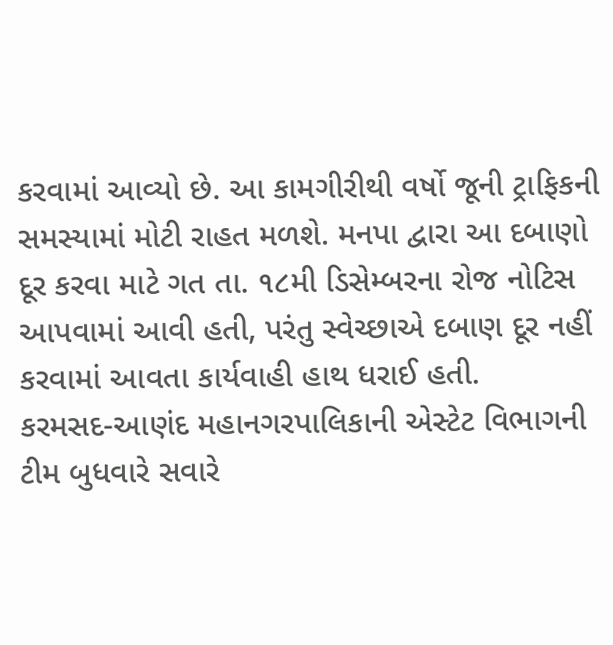કરવામાં આવ્યો છે. આ કામગીરીથી વર્ષો જૂની ટ્રાફિકની સમસ્યામાં મોટી રાહત મળશે. મનપા દ્વારા આ દબાણો દૂર કરવા માટે ગત તા. ૧૮મી ડિસેમ્બરના રોજ નોટિસ આપવામાં આવી હતી, પરંતુ સ્વેચ્છાએ દબાણ દૂર નહીં કરવામાં આવતા કાર્યવાહી હાથ ધરાઈ હતી.
કરમસદ-આણંદ મહાનગરપાલિકાની એસ્ટેટ વિભાગની ટીમ બુધવારે સવારે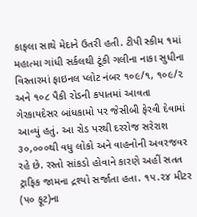કાફલા સાથે મેદાને ઉતરી હતી. ટીપી સ્કીમ ૧માં મહાત્મા ગાંધી સર્કલથી ટૂંકી ગલીના નાકા સુધીના વિસ્તારમાં ફાઇનલ પ્લોટ નંબર ૧૦૯/૧, ૧૦૯/૨ અને ૧૦૮ પૈકી રોડની કપાતમાં આવતા ગેરકાયદેસર બાંધકામો પર જેસીબી ફેરવી દેવામાં આવ્યું હતું. આ રોડ પરથી દરરોજ સરેરાશ ૩૦,૦૦૦થી વધુ લોકો અને વાહનોની અવરજવર રહે છે. રસ્તો સાંકડો હોવાને કારણે અહીં સતત ટ્રાફિક જામના દ્રશ્યો સર્જાતા હતા. ૧૫.૨૪ મીટર (૫૦ ફૂટ)ના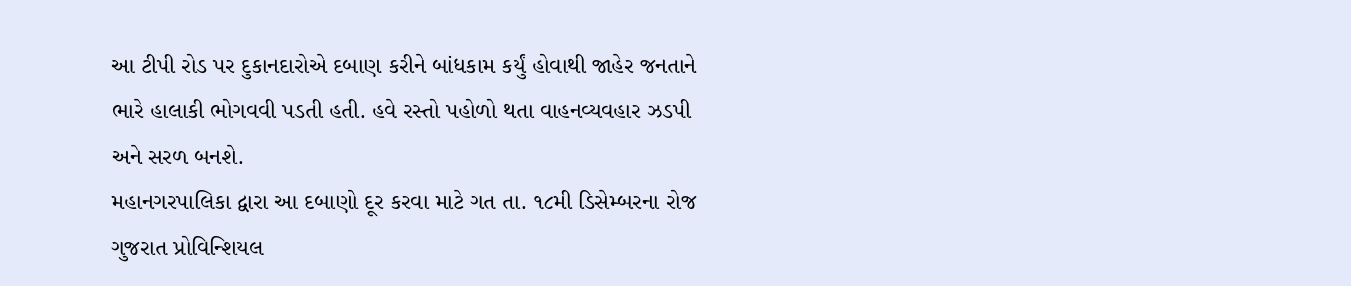આ ટીપી રોડ પર દુકાનદારોએ દબાણ કરીને બાંધકામ કર્યું હોવાથી જાહેર જનતાને ભારે હાલાકી ભોગવવી પડતી હતી. હવે રસ્તો પહોળો થતા વાહનવ્યવહાર ઝડપી અને સરળ બનશે.
મહાનગરપાલિકા દ્વારા આ દબાણો દૂર કરવા માટે ગત તા. ૧૮મી ડિસેમ્બરના રોજ ગુજરાત પ્રોવિન્શિયલ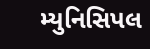મ્યુનિસિપલ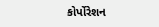કોર્પોરેશન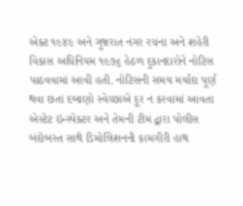એક્ટ ૧૯૪૯ અને ગુજરાત નગર રચના અને શહેરી વિકાસ અધિનિયમ ૧૯૭૬ હેઠળ દુકાનદારોને નોટિસ પાઠવવામાં આવી હતી. નોટિસની સમય મર્યાદા પૂર્ણ થવા છતાં દબાણો સ્વેચ્છાએ દૂર ન કરવામાં આવતા એસ્ટેટ ઇન્સ્પેક્ટર અને તેમની ટીમ દ્વારા પોલીસ બંદોબસ્ત સાથે ડિમોલિશનની કામગીરી હાથ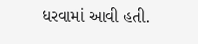ધરવામાં આવી હતી.